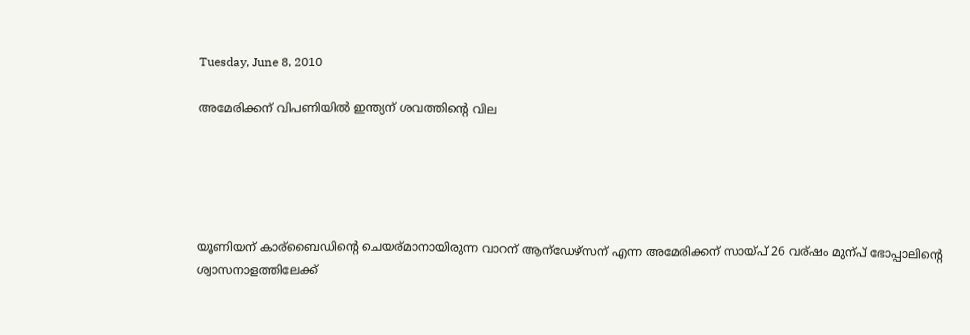Tuesday, June 8, 2010

അമേരിക്കന് വിപണിയില്‍ ഇന്ത്യന് ശവത്തിന്റെ വില





യൂണിയന് കാര്ബൈഡിന്റെ ചെയര്മാനായിരുന്ന വാറന് ആന്ഡേഴ്സന് എന്ന അമേരിക്കന് സായ്പ് 26 വര്ഷം മുന്പ് ഭോപ്പാലിന്റെ ശ്വാസനാളത്തിലേക്ക്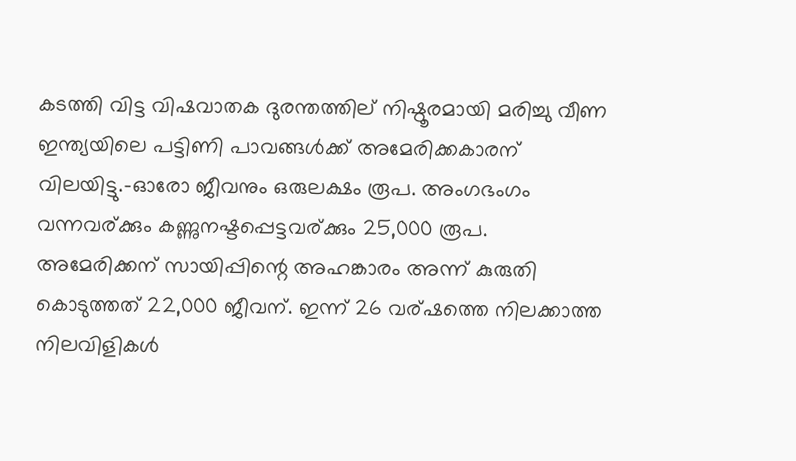കടത്തി വിട്ട വിഷവാതക ദുരന്തത്തില് നിഷ്ഠൂരമായി മരിച്ചു വീണ ഇന്ത്യയിലെ പട്ടിണി പാവങ്ങള്‍ക്ക് അമേരിക്കകാരന് വിലയിട്ടു.-ഓരോ ജീവനും ഒരുലക്ഷം രൂപ. അംഗഭംഗം വന്നവര്ക്കും കണ്ണുനഷ്ടപ്പെട്ടവര്ക്കും 25,000 രൂപ.
അമേരിക്കന് സായിപ്പിന്റെ അഹങ്കാരം അന്ന് കുരുതി കൊടുത്തത് 22,000 ജീവന്. ഇന്ന് 26 വര്ഷത്തെ നിലക്കാത്ത നിലവിളികള്‍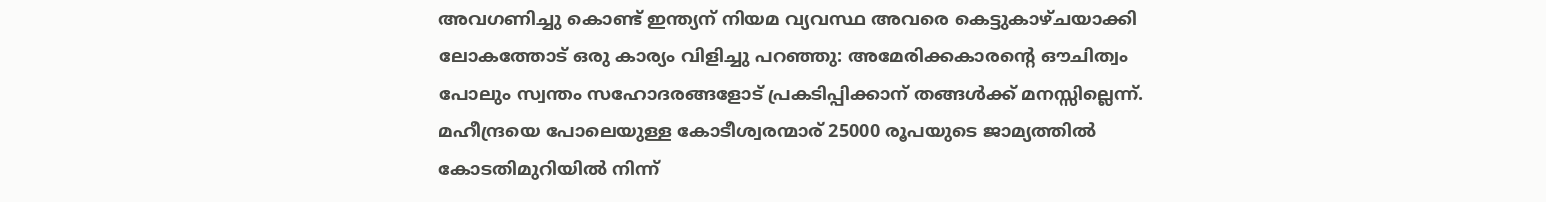അവഗണിച്ചു കൊണ്ട് ഇന്ത്യന് നിയമ വ്യവസ്ഥ അവരെ കെട്ടുകാഴ്ചയാക്കി ലോകത്തോട് ഒരു കാര്യം വിളിച്ചു പറഞ്ഞു: അമേരിക്കകാരന്റെ ഔചിത്വം പോലും സ്വന്തം സഹോദരങ്ങളോട് പ്രകടിപ്പിക്കാന് തങ്ങള്‍ക്ക് മനസ്സില്ലെന്ന്.
മഹീന്ദ്രയെ പോലെയുള്ള കോടീശ്വരന്മാര് 25000 രൂപയുടെ ജാമ്യത്തില്‍ കോടതിമുറിയില്‍ നിന്ന്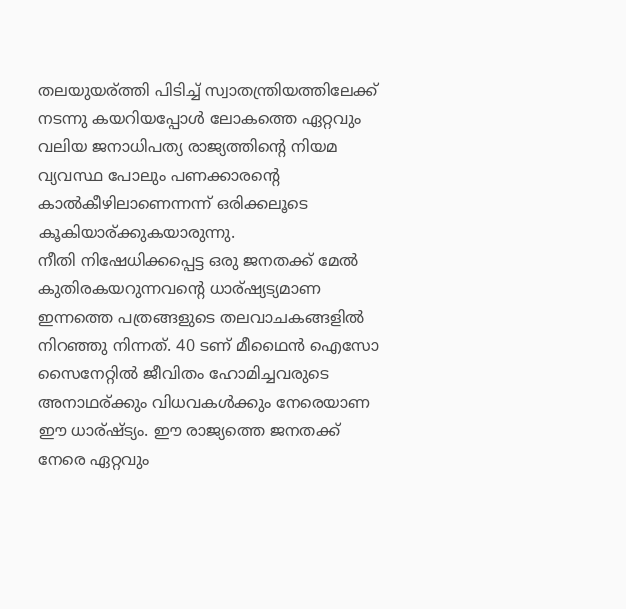തലയുയര്ത്തി പിടിച്ച് സ്വാതന്ത്രിയത്തിലേക്ക് നടന്നു കയറിയപ്പോള്‍ ലോകത്തെ ഏറ്റവും വലിയ ജനാധിപത്യ രാജ്യത്തിന്റെ നിയമ വ്യവസ്ഥ പോലും പണക്കാരന്റെ കാല്‍കീഴിലാണെന്നന്ന് ഒരിക്കലൂടെ കൂകിയാര്ക്കുകയാരുന്നു.
നീതി നിഷേധിക്കപ്പെട്ട ഒരു ജനതക്ക് മേല്‍ കുതിരകയറുന്നവന്റെ ധാര്ഷ്യട്യമാണ ഇന്നത്തെ പത്രങ്ങളുടെ തലവാചകങ്ങളില്‍ നിറഞ്ഞു നിന്നത്. 40 ടണ് മീഥൈന്‍ ഐസോ സൈനേറ്റില്‍ ജീവിതം ഹോമിച്ചവരുടെ അനാഥര്ക്കും വിധവകള്‍ക്കും നേരെയാണ ഈ ധാര്ഷ്ട്യം. ഈ രാജ്യത്തെ ജനതക്ക് നേരെ ഏറ്റവും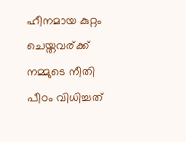ഹീനമായ കുറ്റം ചെയ്തവര്ക്ക് നമ്മുടെ നീതി പീഠം വിധിച്ചത്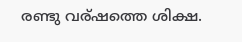രണ്ടു വര്ഷത്തെ ശിക്ഷ.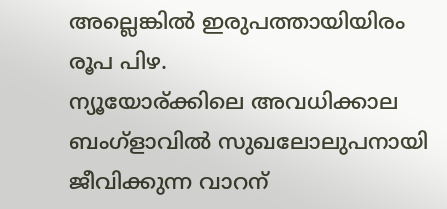അല്ലെങ്കില്‍ ഇരുപത്തായിയിരം രൂപ പിഴ.
ന്യൂയോര്ക്കിലെ അവധിക്കാല ബംഗ്ളാവില്‍ സുഖലോലുപനായി ജീവിക്കുന്ന വാറന്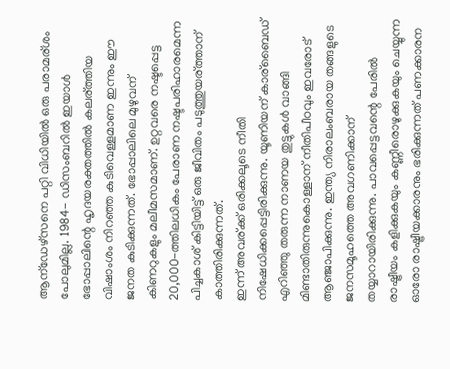ആന്ഡേഴ്സനെ പറ്റി വിധിയില്‍ ഒരു പരാമര്ശം പോലുമില്ല. 1984- ഡിസംബറില്‍ ഇയാള്‍ ഭോപ്പാലിന്റെ ഹൃദയരക്തത്തില്‍ കലര്ത്തിയ വിഷാംശം നിറഞ്ഞ കുടിവെള്ളമാണ ഇന്നും ഈ ജനത കുടിക്കുന്നത്. ഭോപ്പാലിലെ മുഴുവന് കിണറുകളും മലീമസമാണ്. ഉറ്റവരെ നഷ്ടപ്പെട്ട 20,000-ത്തിലധികം പേരാണ നഷ്ടപരിഹാരമെന്ന പിച്ചകാശ് കിട്ടിയിട്ട് ഒരു ജീവിതം പടുത്തുയര്ത്താന് കാത്തിരിക്കുന്നത്.
ഇന്ന് അവര്ക്ക് ഒരിക്കലൂടെ നീതി നിഷേധിക്കപ്പെട്ടിരിക്കുന്നു. യൂണിയന് കാര്ബൈഡ് എറിഞ്ഞു തരുന്ന നാണയ തുട്ടുകള്‍ വാങ്ങി മിണ്ടാതിരുന്നുകൊള്ളാന് നീതിപീഠവും ഇവരോട് ആഞ്ജാപിക്കുന്നു. ഇന്ത്യ നിരാലംബരായ തങ്ങളുടെ ജനസമൂഹത്തെ അവഗണിക്കാന് തയ്യാറായിരിക്കുന്നു. പാവപ്പെട്ടവന്റെ പേരില്‍ രാഷ്ട്രീയം കളിക്കുകയും കണ്ണീരൊഴുക്കുകയും ചെയ്യുന്ന ഓരോ രാഷ്ട്രീയക്കാരനും ഭരിക്കുന്നത് പണക്കാരന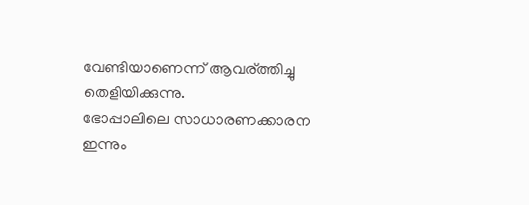വേണ്ടിയാണെന്ന് ആവര്ത്തിച്ചു തെളിയിക്കുന്നു.
ഭോപ്പാലിലെ സാധാരണക്കാരന ഇന്നും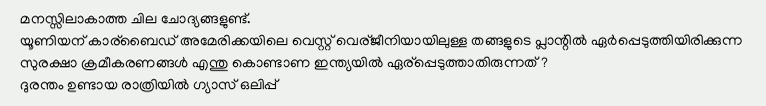മനസ്സിലാകാത്ത ചില ചോദ്യങ്ങളുണ്ട്.
യൂണിയന് കാര്ബൈഡ് അമേരിക്കയിലെ വെസ്റ്റ് വെര്ജീനിയായിലുള്ള തങ്ങളുടെ പ്ലാന്റില്‍ ഏര്‍പ്പെടുത്തിയിരിക്കുന്ന സുരക്ഷാ ക്രമീകരണങ്ങള്‍ എന്തു കൊണ്ടാണ ഇന്ത്യയില്‍ ഏര്പ്പെടുത്താതിരുന്നത്?
ദുരന്തം ഉണ്ടായ രാത്രിയില്‍ ഗ്യാസ് ഒലിപ്പ്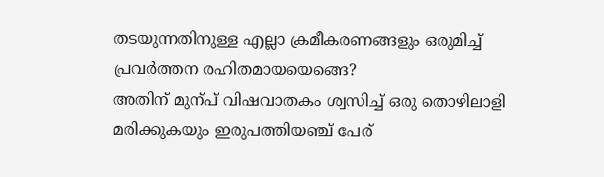തടയുന്നതിനുള്ള എല്ലാ ക്രമീകരണങ്ങളും ഒരുമിച്ച് പ്രവര്‍ത്തന രഹിതമായയെങ്ങെ?
അതിന് മുന്പ് വിഷവാതകം ശ്വസിച്ച് ഒരു തൊഴിലാളി മരിക്കുകയും ഇരുപത്തിയഞ്ച് പേര്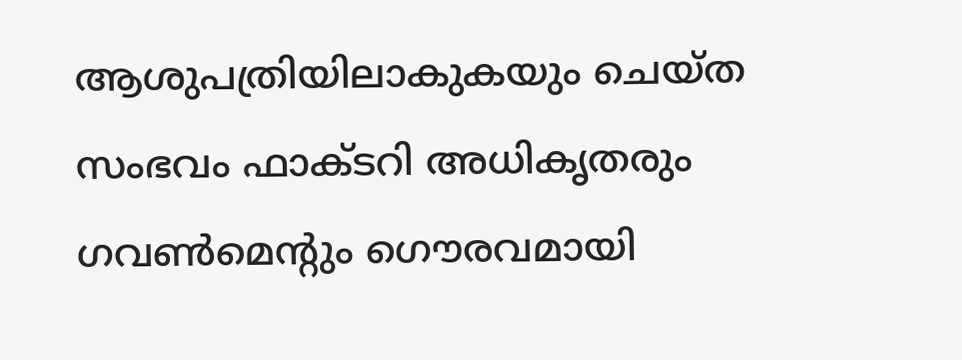ആശുപത്രിയിലാകുകയും ചെയ്ത സംഭവം ഫാക്ടറി അധികൃതരും ഗവണ്‍മെന്‍റും ഗൌരവമായി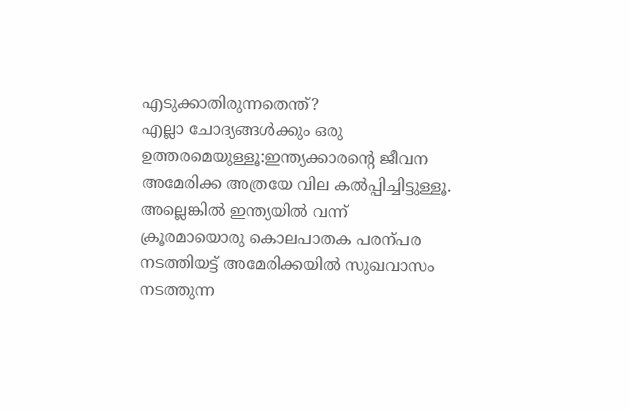എടുക്കാതിരുന്നതെന്ത്?
എല്ലാ ചോദ്യങ്ങള്‍ക്കും ഒരു ഉത്തരമെയുള്ളൂ:ഇന്ത്യക്കാരന്റെ ജീവന അമേരിക്ക അത്രയേ വില കല്‍പ്പിച്ചിട്ടുള്ളൂ.
അല്ലെങ്കില്‍ ഇന്ത്യയില്‍ വന്ന് ക്രൂരമായൊരു കൊലപാതക പരന്പര നടത്തിയട്ട് അമേരിക്കയില്‍ സുഖവാസം നടത്തുന്ന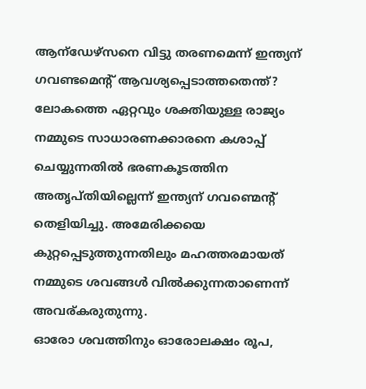ആന്ഡേഴ്സനെ വിട്ടു തരണമെന്ന് ഇന്ത്യന് ഗവണ്ടമെന്റ് ആവശ്യപ്പെടാത്തതെന്ത്?
ലോകത്തെ ഏറ്റവും ശക്തിയുള്ള രാജ്യം നമ്മുടെ സാധാരണക്കാരനെ കശാപ്പ് ചെയ്യുന്നതില്‍ ഭരണകൂടത്തിന അതൃപ്തിയില്ലെന്ന് ഇന്ത്യന് ഗവണ്മെന്റ് തെളിയിച്ചു. അമേരിക്കയെ കുറ്റപ്പെടുത്തുന്നതിലും മഹത്തരമായത് നമ്മുടെ ശവങ്ങള്‍ വില്‍ക്കുന്നതാണെന്ന് അവര്കരുതുന്നു.
ഓരോ ശവത്തിനും ഓരോലക്ഷം രൂപ,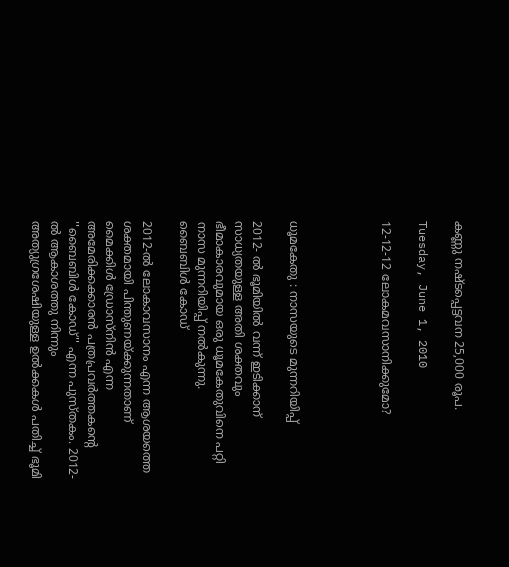കണ്ണു നഷ്ടപ്പെട്ടവന 25,000 രൂപ.

Tuesday, June 1, 2010

12-12-12 ലോകമവസാനിക്കുമോ?




ധൂമകേതു : നാസയുടെ മുന്നറിയിപ്പ്

2012- ല്‍ ഭൂമിയില്‍ വന്ന് ഇടിക്കാന് സാധ്യതയുള്ള അതി ശക്തവും ഭീമാകാരവുമായ ഒരു ധൂമകേതുവിനെ പറ്റി നാസ മുന്നറിയിപ്പ് നല്‍കുന്നു.
ബൈബിള്‍ കോഡ്‌

2012-ല്‍ ലോകാവസാനം എന്ന ആശയത്തെ ശക്തമായി പിന്തുണയ്‌ക്കുന്നതാണ്‌ മൈക്കിള്‍ ഡ്രോസ്‌നിന്‍ എന്ന അമേരിക്കക്കാരന്‍ പത്രപ്രവര്‍ത്തകന്റെ ''ബൈബിള്‍ കോഡ്‌'' എന്ന പുസ്‌തകം. 2012-ല്‍ ആകാശത്തു നിന്നും അത്യുഗ്രശേഷിയുള്ള ഉല്‍ക്കകള്‍ പതിച്ച്‌ ഭൂമി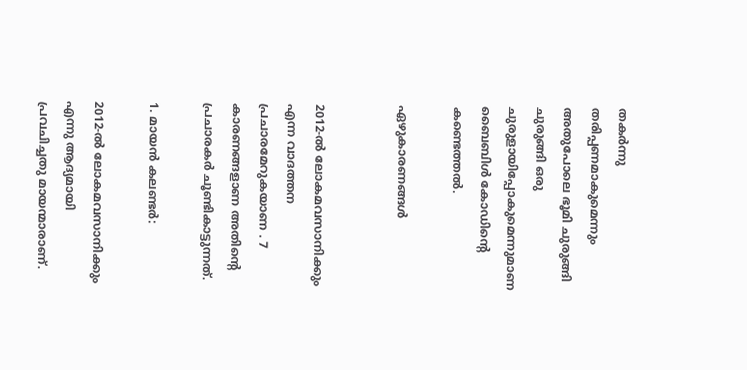തകര്‍ന്നു തരിപ്പണമാകുമെന്നും അതുപോലെ ഭൂമി ചുരുങ്ങി ചുരുങ്ങി ഒരു ചുരുളായിപ്പോകുമെന്നുമാണ ബൈബിള്‍ കോഡിന്റെ കണ്ടെത്തല്‍.

ഏഴുകാരണങ്ങള്‍


2012-ല്‍ ലോകമവസാനിക്കും എന്ന വാദത്തന പ്രചാരമേറുകയാണ . 7 കാരണങ്ങളാണ അതിന്റെ പ്രചാരകര്‍ ചൂണ്ടികാട്ടുന്നത്.

1. മായന്‍ കലണ്ടര്‍:

2012-ല്‍ ലോകമവസാനിക്കും എന്നു ആദ്യമായി പ്രവചിച്ചതു മായന്മാരാണ്.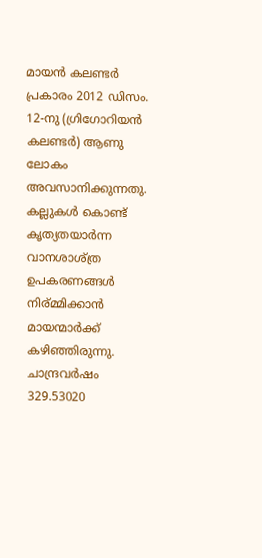മായന്‍ കലണ്ടര്‍ പ്രകാരം 2012 ഡിസം. 12-നു (ഗ്രിഗോറിയന്‍ കലണ്ടര്‍) ആണു ലോകം അവസാനിക്കുന്നതു. കല്ലുകള്‍ കൊണ്ട് കൃത്യതയാര്‍ന്ന വാനശാശ്ത്ര ഉപകരണങ്ങള്‍ നിര്മ്മിക്കാന്‍ മായന്മാര്‍ക്ക് കഴിഞ്ഞിരുന്നു. ചാന്ദ്രവര്‍ഷം 329.53020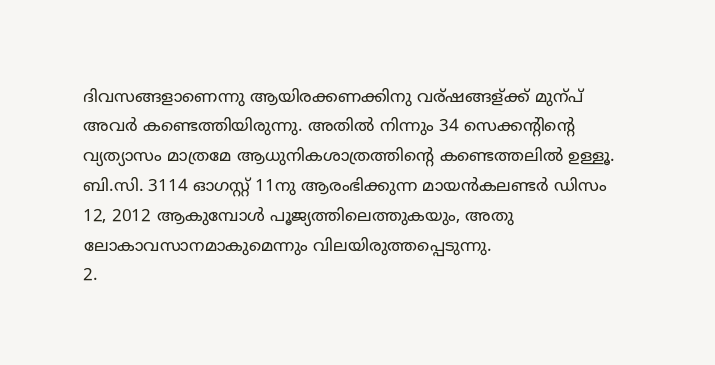ദിവസങ്ങളാണെന്നു ആയിരക്കണക്കിനു വര്ഷങ്ങള്ക്ക് മുന്പ് അവര്‍ കണ്ടെത്തിയിരുന്നു. അതില്‍ നിന്നും 34 സെക്കന്റിന്റെ വ്യത്യാസം മാത്രമേ ആധുനികശാത്രത്തിന്റെ കണ്ടെത്തലില്‍ ഉള്ളൂ. ബി.സി. 3114 ഓഗസ്റ്റ് 11നു ആരംഭിക്കുന്ന മായന്‍കലണ്ടര്‍ ഡിസം 12, 2012 ആകുമ്പോള്‍ പൂജ്യത്തിലെത്തുകയും, അതു ലോകാവസാനമാകുമെന്നും വിലയിരുത്തപ്പെടുന്നു.
2.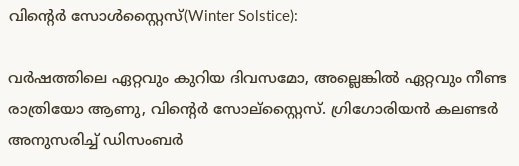വിന്റെര്‍ സോള്‍സ്റ്റൈസ്(Winter Solstice):

വര്‍ഷത്തിലെ ഏറ്റവും കുറിയ ദിവസമോ, അല്ലെങ്കില്‍ ഏറ്റവും നീണ്ട രാത്രിയോ ആണു, വിന്റെര്‍ സോല്സ്റ്റൈസ്. ഗ്രിഗോരിയന്‍ കലണ്ടര്‍ അനുസരിച്ച് ഡിസംബര്‍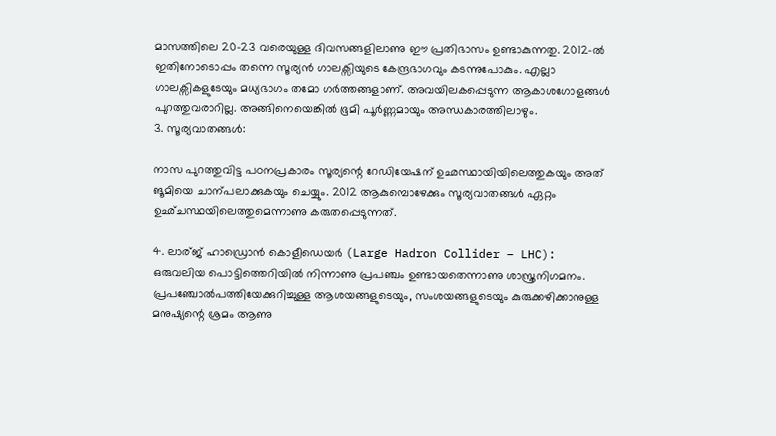മാസത്തിലെ 20-23 വരെയുള്ള ദിവസങ്ങളിലാണു ഈ പ്രതിഭാസം ഉണ്ടാകുന്നതു. 2012-ല്‍ ഇതിനോടൊപ്പം തന്നെ സൂര്യന്‍ ഗാലക്സിയുടെ കേന്ദ്രഭാഗവും കടന്നുപോകും. എല്ലാ ഗാലക്സികളുടേയും മധ്യഭാഗം തമോ ഗര്‍ത്തങ്ങളാണ്. അവയിലകപ്പെടുന്ന ആകാശഗോളങ്ങള്‍ പുറത്തുവരാറില്ല. അങ്ങിനെയെങ്കില്‍ ഭൂമി പൂര്‍ണ്ണമായും അന്ധകാരത്തിലാഴും.
3. സൂര്യവാതങ്ങള്‍:

നാസ പുറത്തുവിട്ട പഠനപ്രകാരം സൂര്യന്റെ റേഡിയേഷന് ഉഛസ്ഥായിയിലെത്തുകയും അത് ങൂമിയെ ചാന്പലാക്കുകയും ചെയ്യും. 2012 ആകുമ്പൊഴേക്കും സൂര്യവാതങ്ങള്‍ ഏറ്റം ഉഛ്ചസ്ഥയിലെത്തുമെന്നാണു കരുതപ്പെടുന്നത്.

4. ലാര്ജ് ഹാഡ്രൊന്‍ കൊളീഡെയര്‍ (Large Hadron Collider – LHC):
ഒരുവലിയ പൊട്ടിത്തെറിയില്‍ നിന്നാണു പ്രപഞ്ചം ഉണ്ടായതെന്നാണു ശാസ്ത്രനിഗമനം. പ്രപഞ്ചോല്‍പത്തിയേക്കുറിച്ചുള്ള ആശയങ്ങളുടെയും, സംശയങ്ങളുടെയും കുരുക്കഴിക്കാനുള്ള മനുഷ്യന്റെ ശ്രമം ആണു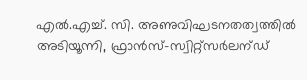എല്‍.എച്ച്. സി. അണുവിഘടനതത്വത്തില്‍ അടിയൂന്നി, ഫ്രാന്‍സ്-സ്വിറ്റ്സര്‍ലന്ഡ്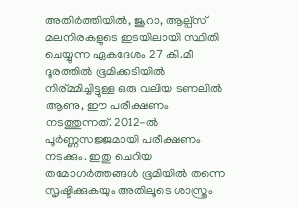അതിര്‍ത്തിയില്‍, ജൂറാ, ആല്പ്സ് മലനിരകളുടെ ഇടയിലായി സ്ഥിതി ചെയ്യുന്ന ഏകദേശം 27 കി.മീ ദൂരത്തില്‍ ഭൂമിക്കടിയില്‍ നിര്മ്മിച്ചിട്ടുള്ള ഒരു വലിയ ടണലില്‍ ആണു, ഈ പരീക്ഷണം നടത്തുന്നത്. 2012-ല്‍ പൂര്‍ണ്ണസജ്ജമായി പരീക്ഷണം നടക്കും. ഇതു ചെറിയ തമോഗര്‍ത്തങ്ങള്‍ ഭൂമിയില്‍ തന്നെ സൃഷ്ടിക്കുകയും അതിലൂടെ ശാസ്ത്രം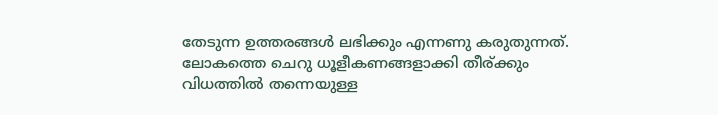തേടുന്ന ഉത്തരങ്ങള്‍ ലഭിക്കും എന്നണു കരുതുന്നത്. ലോകത്തെ ചെറു ധൂളീകണങ്ങളാക്കി തീര്ക്കും വിധത്തില്‍ തന്നെയുള്ള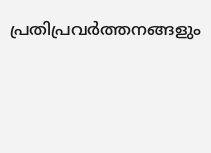പ്രതിപ്രവര്‍ത്തനങ്ങളും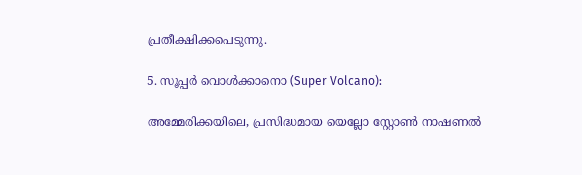പ്രതീക്ഷിക്കപെടുന്നു.

5. സൂപ്പര്‍ വൊള്‍ക്കാനൊ (Super Volcano):

അമ്മേരിക്കയിലെ, പ്രസിദ്ധമായ യെല്ലോ സ്റ്റോണ്‍ നാഷണല്‍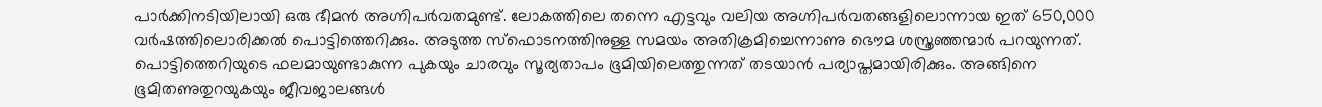പാര്‍ക്കിനടിയിലായി ഒരു ഭീമന്‍ അഗ്നിപര്‍വതമുണ്ട്. ലോകത്തിലെ തന്നെ എട്ടവും വലിയ അഗ്നിപര്‍വതങ്ങളിലൊന്നായ ഇത് 650,000 വര്‍ഷത്തിലൊരിക്കല്‍ പൊട്ടിത്തെറിക്കും. അടുത്ത സ്ഫൊടനത്തിനുള്ള സമയം അതിക്രമിച്ചെന്നാണു ഭൌമ ശസ്ത്രഞ്ഞന്മാര്‍ പറയുന്നത്. പൊട്ടിത്തെറിയുടെ ഫലമായുണ്ടാകുന്ന പുകയും ചാരവും സൂര്യതാപം ഭൂമിയിലെത്തുന്നത് തടയാന്‍ പര്യാപ്തമായിരിക്കും. അങ്ങിനെ ഭൂമിതണുതുറയുകയും ജീവജാലങ്ങള്‍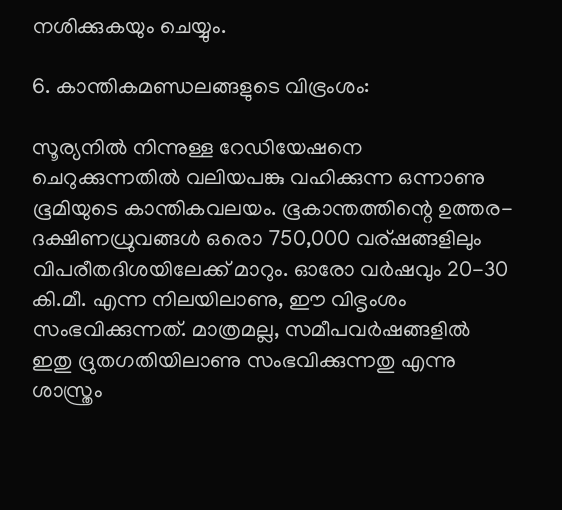നശിക്കുകയും ചെയ്യും.

6. കാന്തികമണ്ഡലങ്ങളുടെ വിഭ്രംശം:

സൂര്യനില്‍ നിന്നുള്ള റേഡിയേഷനെ ചെറുക്കുന്നതില്‍ വലിയപങ്കു വഹിക്കുന്ന ഒന്നാണു ഭൂമിയുടെ കാന്തികവലയം. ഭൂകാന്തത്തിന്റെ ഉത്തര-ദക്ഷിണധ്രുവങ്ങള്‍ ഒരൊ 750,000 വര്ഷങ്ങളിലും വിപരീതദിശയിലേക്ക് മാറും. ഓരോ വര്‍ഷവും 20-30 കി.മീ. എന്ന നിലയിലാണു, ഈ വിഭൃംശം സംഭവിക്കുന്നത്. മാത്രമല്ല, സമീപവര്‍ഷങ്ങളില്‍ ഇതു ദ്രുതഗതിയിലാണു സംഭവിക്കുന്നതു എന്നു ശാസ്ത്രം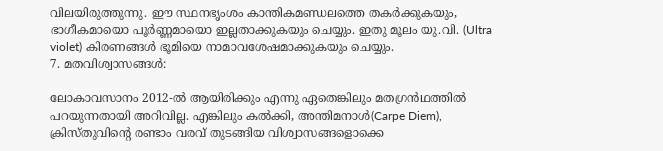വിലയിരുത്തുന്നു. ഈ സ്ഥനഭൃംശം കാന്തികമണ്ഡലത്തെ തകര്‍ക്കുകയും, ഭാഗീകമായൊ പൂര്‍ണ്ണമായൊ ഇല്ലതാക്കുകയും ചെയ്യും. ഇതു മൂലം യു.വി. (Ultra violet) കിരണങ്ങള്‍ ഭൂമിയെ നാമാവശേഷമാക്കുകയും ചെയ്യും.
7. മതവിശ്വാസങ്ങള്‍:

ലോകാവസാനം 2012-ല്‍ ആയിരിക്കും എന്നു ഏതെങ്കിലും മതഗ്രന്‍ഥത്തില്‍ പറയുന്നതായി അറിവില്ല. എങ്കിലും കല്‍ക്കി, അന്തിമനാള്‍(Carpe Diem), ക്രിസ്തുവിന്റെ രണ്ടാം വരവ് തുടങ്ങിയ വിശ്വാസങ്ങളൊക്കെ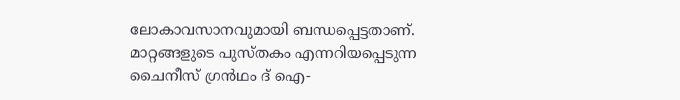ലോകാവസാനവുമായി ബന്ധപ്പെട്ടതാണ്. മാറ്റങ്ങളുടെ പുസ്തകം എന്നറിയപ്പെടുന്ന ചൈനീസ് ഗ്രന്‍ഥം ദ് ഐ-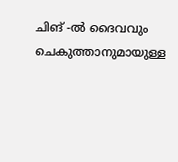ചിങ് -ല്‍ ദൈവവും ചെകുത്താനുമായുള്ള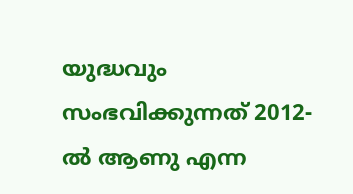യുദ്ധവും സംഭവിക്കുന്നത് 2012-ല്‍ ആണു എന്ന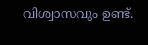വിശ്വാസവും ഉണ്ട്.